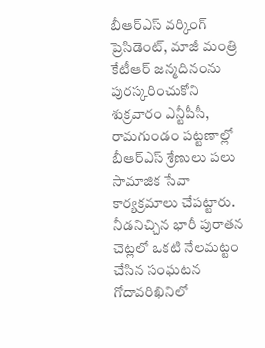బీఆర్ఎస్ వర్కింగ్ ప్రెసిడెంట్, మాజీ మంత్రి కేటీఆర్ జన్మదినంను పురస్కరించుకోని శుక్రవారం ఎన్టీపీసీ, రామగుండం పట్టణాల్లో బీఆర్ఎస్ శ్రేణులు పలు సామాజిక సేవా కార్యక్రమాలు చేపట్టారు.
నీడనిచ్చిన భారీ పురాతన చెట్లలో ఒకటి నేలమట్టం చేసిన సంఘటన గోదావరిఖినిలో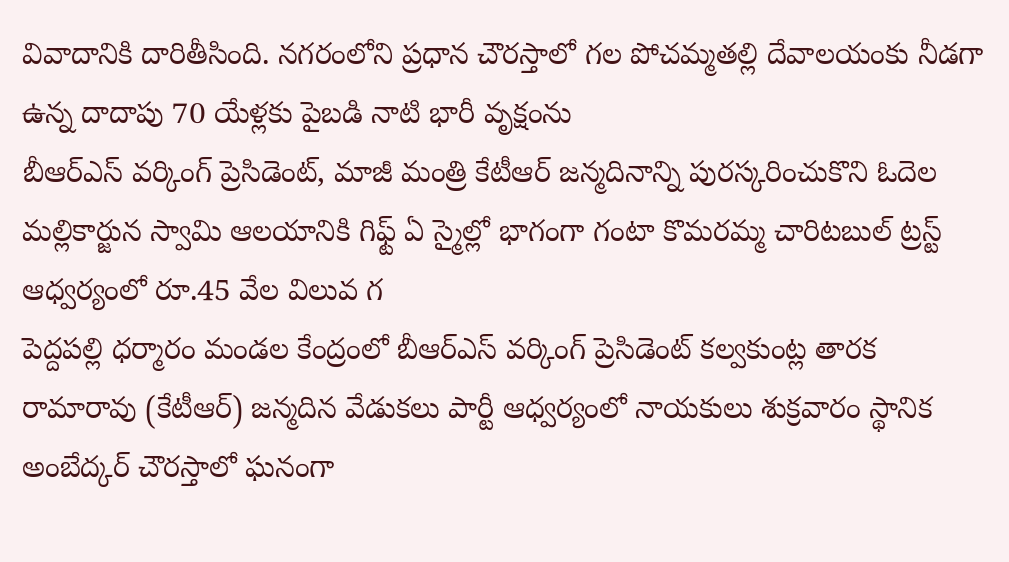వివాదానికి దారితీసింది. నగరంలోని ప్రధాన చౌరస్తాలో గల పోచమ్మతల్లి దేవాలయంకు నీడగా ఉన్న దాదాపు 70 యేళ్లకు పైబడి నాటి భారీ వృక్షంను
బీఆర్ఎస్ వర్కింగ్ ప్రెసిడెంట్, మాజీ మంత్రి కేటీఆర్ జన్మదినాన్ని పురస్కరించుకొని ఓదెల మల్లికార్జున స్వామి ఆలయానికి గిఫ్ట్ ఏ స్మైల్లో భాగంగా గంటా కొమరమ్మ చారిటబుల్ ట్రస్ట్ ఆధ్వర్యంలో రూ.45 వేల విలువ గ
పెద్దపల్లి ధర్మారం మండల కేంద్రంలో బీఆర్ఎస్ వర్కింగ్ ప్రెసిడెంట్ కల్వకుంట్ల తారక రామారావు (కేటీఆర్) జన్మదిన వేడుకలు పార్టీ ఆధ్వర్యంలో నాయకులు శుక్రవారం స్థానిక అంబేద్కర్ చౌరస్తాలో ఘనంగా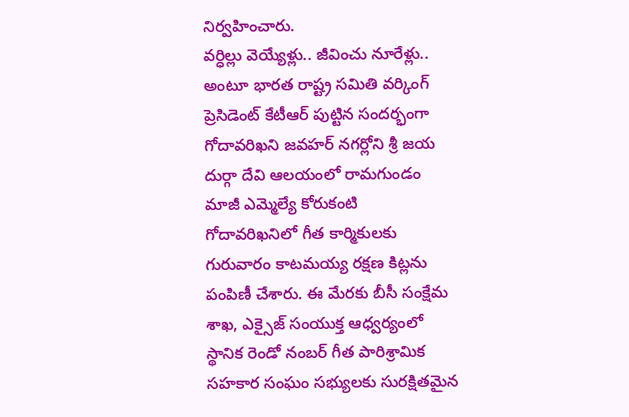నిర్వహించారు.
వర్ధిల్లు వెయ్యేళ్లు.. జీవించు నూరేళ్లు.. అంటూ భారత రాష్ట్ర సమితి వర్కింగ్ ప్రెసిడెంట్ కేటీఆర్ పుట్టిన సందర్భంగా గోదావరిఖని జవహర్ నగర్లోని శ్రీ జయ దుర్గా దేవి ఆలయంలో రామగుండం మాజీ ఎమ్మెల్యే కోరుకంటి
గోదావరిఖనిలో గీత కార్మికులకు గురువారం కాటమయ్య రక్షణ కిట్లను పంపిణీ చేశారు. ఈ మేరకు బీసీ సంక్షేమ శాఖ, ఎక్సైజ్ సంయుక్త ఆధ్వర్యంలో స్థానిక రెండో నంబర్ గీత పారిశ్రామిక సహకార సంఘం సభ్యులకు సురక్షితమైన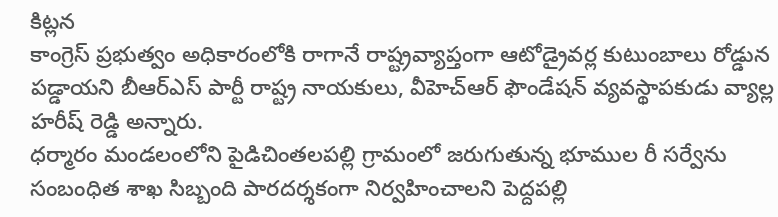కిట్లన
కాంగ్రెస్ ప్రభుత్వం అధికారంలోకి రాగానే రాష్ట్రవ్యాప్తంగా ఆటోడ్రైవర్ల కుటుంబాలు రోడ్డున పడ్డాయని బీఆర్ఎస్ పార్టీ రాష్ట్ర నాయకులు, వీహెచ్ఆర్ ఫౌండేషన్ వ్యవస్థాపకుడు వ్యాల్ల హరీష్ రెడ్డి అన్నారు.
ధర్మారం మండలంలోని పైడిచింతలపల్లి గ్రామంలో జరుగుతున్న భూముల రీ సర్వేను సంబంధిత శాఖ సిబ్బంది పారదర్శకంగా నిర్వహించాలని పెద్దపల్లి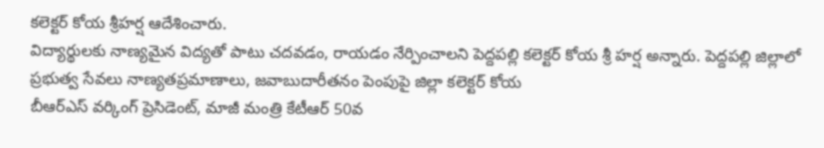కలెక్టర్ కోయ శ్రీహర్ష ఆదేశించారు.
విద్యార్థులకు నాణ్యమైన విద్యతో పాటు చదవడం, రాయడం నేర్పించాలని పెద్దపల్లి కలెక్టర్ కోయ శ్రీ హర్ష అన్నారు. పెద్దపల్లి జిల్లాలో ప్రభుత్వ సేవలు నాణ్యతప్రమాణాలు, జవాబుదారీతనం పెంపుపై జిల్లా కలెక్టర్ కోయ
బీఆర్ఎస్ వర్కింగ్ ప్రెసిడెంట్, మాజీ మంత్రి కేటీఆర్ 50వ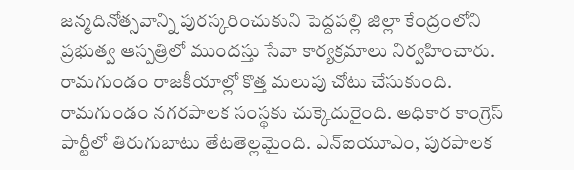జన్మదినోత్సవాన్ని పురస్కరించుకుని పెద్దపల్లి జిల్లా కేంద్రంలోని ప్రభుత్వ ఆస్పత్రిలో ముందస్తు సేవా కార్యక్రమాలు నిర్వహించారు.
రామగుండం రాజకీయాల్లో కొత్త మలుపు చోటు చేసుకుంది. రామగుండం నగరపాలక సంస్థకు చుక్కెదురైంది. అధికార కాంగ్రెస్ పార్టీలో తిరుగుబాటు తేటతెల్లమైంది. ఎన్ఐయూఎం, పురపాలక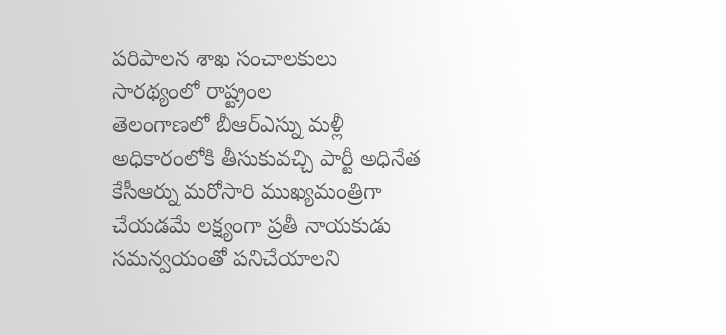పరిపాలన శాఖ సంచాలకులు సారథ్యంలో రాష్ట్రంల
తెలంగాణలో బీఆర్ఎస్ను మళ్లీ అధికారంలోకి తీసుకువచ్చి పార్టీ అధినేత కేసీఆర్ను మరోసారి ముఖ్యమంత్రిగా చేయడమే లక్ష్యంగా ప్రతీ నాయకుడు సమన్వయంతో పనిచేయాలని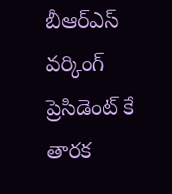బీఆర్ఎస్ వర్కింగ్ ప్రెసిడెంట్ కే తారక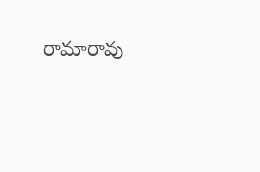రామారావు